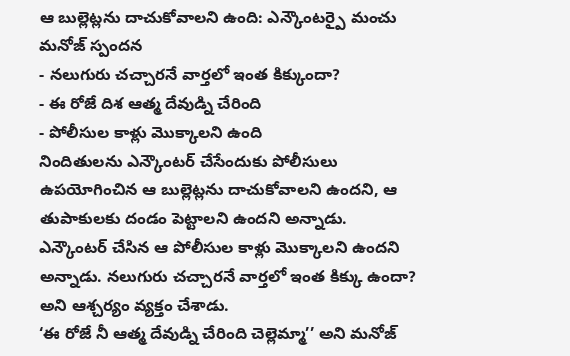ఆ బుల్లెట్లను దాచుకోవాలని ఉంది: ఎన్కౌంటర్పై మంచు మనోజ్ స్పందన
- నలుగురు చచ్చారనే వార్తలో ఇంత కిక్కుందా?
- ఈ రోజే దిశ ఆత్మ దేవుడ్ని చేరింది
- పోలీసుల కాళ్లు మొక్కాలని ఉంది
నిందితులను ఎన్కౌంటర్ చేసేందుకు పోలీసులు ఉపయోగించిన ఆ బుల్లెట్లను దాచుకోవాలని ఉందని, ఆ తుపాకులకు దండం పెట్టాలని ఉందని అన్నాడు. ఎన్కౌంటర్ చేసిన ఆ పోలీసుల కాళ్లు మొక్కాలని ఉందని అన్నాడు. నలుగురు చచ్చారనే వార్తలో ఇంత కిక్కు ఉందా? అని ఆశ్చర్యం వ్యక్తం చేశాడు.
‘ఈ రోజే నీ ఆత్మ దేవుడ్ని చేరింది చెల్లెమ్మా’’ అని మనోజ్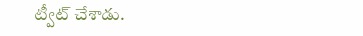ట్వీట్ చేశాడు.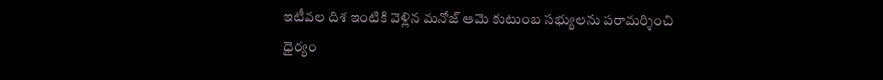ఇటీవల దిశ ఇంటికి వెళ్లిన మనోజ్ ఆమె కుటుంబ సభ్యులను పరామర్శించి ధైర్యం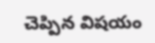చెప్పిన విషయం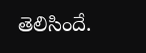తెలిసిందే.